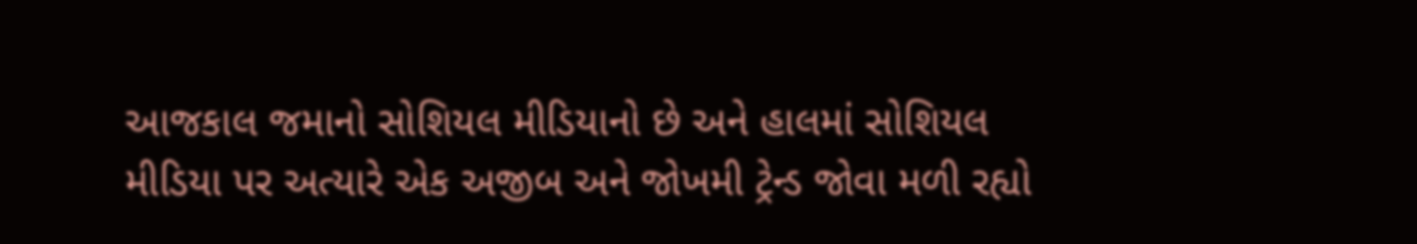આજકાલ જમાનો સોશિયલ મીડિયાનો છે અને હાલમાં સોશિયલ મીડિયા પર અત્યારે એક અજીબ અને જોખમી ટ્રેન્ડ જોવા મળી રહ્યો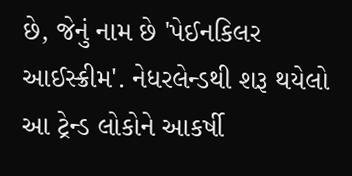છે, જેનું નામ છે 'પેઈનકિલર આઈસ્ક્રીમ'. નેધરલેન્ડથી શરૂ થયેલો આ ટ્રેન્ડ લોકોને આકર્ષી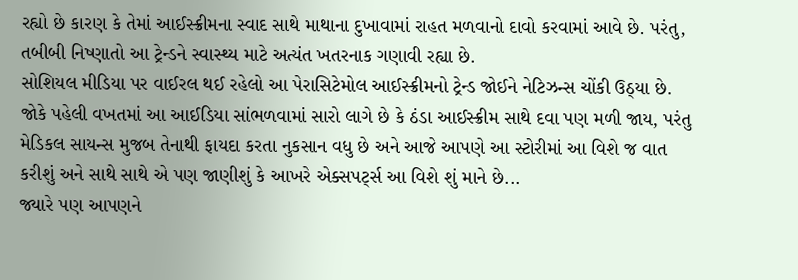રહ્યો છે કારણ કે તેમાં આઈસ્ક્રીમના સ્વાદ સાથે માથાના દુખાવામાં રાહત મળવાનો દાવો કરવામાં આવે છે. પરંતુ, તબીબી નિષ્ણાતો આ ટ્રેન્ડને સ્વાસ્થ્ય માટે અત્યંત ખતરનાક ગણાવી રહ્યા છે.
સોશિયલ મીડિયા પર વાઈરલ થઈ રહેલો આ પેરાસિટેમોલ આઈસ્ક્રીમનો ટ્રેન્ડ જોઈને નેટિઝન્સ ચોંકી ઉઠ્યા છે. જોકે પહેલી વખતમાં આ આઈડિયા સાંભળવામાં સારો લાગે છે કે ઠંડા આઈસ્ક્રીમ સાથે દવા પણ મળી જાય, પરંતુ મેડિકલ સાયન્સ મુજબ તેનાથી ફાયદા કરતા નુકસાન વધુ છે અને આજે આપણે આ સ્ટોરીમાં આ વિશે જ વાત કરીશું અને સાથે સાથે એ પણ જાણીશું કે આખરે એક્સપર્ટ્સ આ વિશે શું માને છે...
જ્યારે પણ આપણને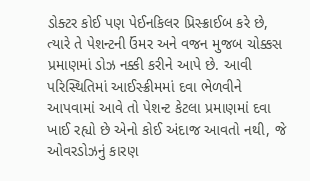ડોક્ટર કોઈ પણ પેઈનકિલર પ્રિસ્ક્રાઈબ કરે છે, ત્યારે તે પેશન્ટની ઉંમર અને વજન મુજબ ચોક્કસ પ્રમાણમાં ડોઝ નક્કી કરીને આપે છે. આવી પરિસ્થિતિમાં આઈસ્ક્રીમમાં દવા ભેળવીને આપવામાં આવે તો પેશન્ટ કેટલા પ્રમાણમાં દવા ખાઈ રહ્યો છે એનો કોઈ અંદાજ આવતો નથી, જે ઓવરડોઝનું કારણ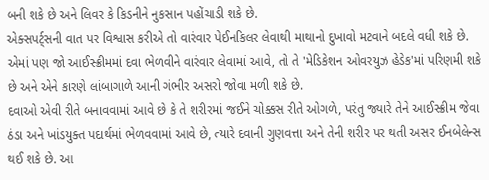બની શકે છે અને લિવર કે કિડનીને નુકસાન પહોંચાડી શકે છે.
એક્સપર્ટ્સની વાત પર વિશ્વાસ કરીએ તો વારંવાર પેઈનકિલર લેવાથી માથાનો દુખાવો મટવાને બદલે વધી શકે છે. એમાં પણ જો આઈસ્ક્રીમમાં દવા ભેળવીને વારંવાર લેવામાં આવે, તો તે 'મેડિકેશન ઓવરયુઝ હેડેક'માં પરિણમી શકે છે અને એને કારણે લાંબાગાળે આની ગંભીર અસરો જોવા મળી શકે છે.
દવાઓ એવી રીતે બનાવવામાં આવે છે કે તે શરીરમાં જઈને ચોક્કસ રીતે ઓગળે, પરંતુ જ્યારે તેને આઈસ્ક્રીમ જેવા ઠંડા અને ખાંડયુક્ત પદાર્થમાં ભેળવવામાં આવે છે, ત્યારે દવાની ગુણવત્તા અને તેની શરીર પર થતી અસર ઈનબેલેન્સ થઈ શકે છે. આ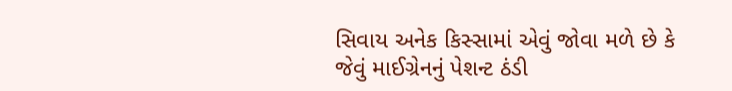સિવાય અનેક કિસ્સામાં એવું જોવા મળે છે કે જેવું માઈગ્રેનનું પેશન્ટ ઠંડી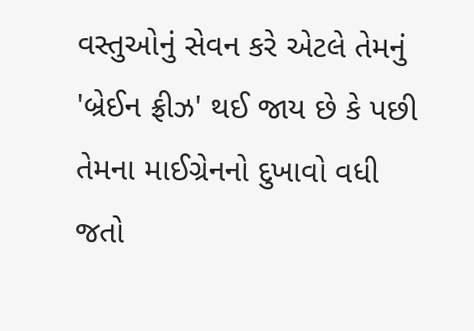વસ્તુઓનું સેવન કરે એટલે તેમનું 'બ્રેઈન ફ્રીઝ' થઈ જાય છે કે પછી તેમના માઈગ્રેનનો દુખાવો વધી જતો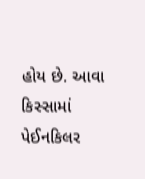હોય છે. આવા કિસ્સામાં પેઈનકિલર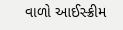વાળો આઈસ્ક્રીમ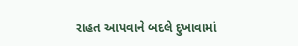રાહત આપવાને બદલે દુખાવામાં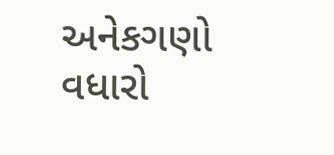અનેકગણો વધારો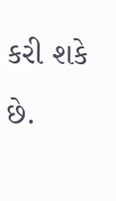કરી શકે છે.